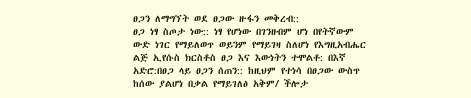ፀጋን ለማግኘት ወደ ፀጋው ዙፋን መቅረብ::
ፀጋ ነፃ ስጦታ ነው:: ነፃ የሆነው በገንዘብም ሆነ በየትኛውም ውድ ነገር የማይለወጥ ወይንም የማይገዛ ስለሆነ የእግዚአብሔር ልጅ ኢየሱስ ክርስቶስ ፀጋ እና እውነትን ተሞልቶ: በእኛ አድሮ:በፀጋ ላይ ፀጋን ሰጠን:: ከዚህም የተነሳ በፀጋው ውስጥ ከሰው ያልሆነ በቃል የማይገለፅ አቅም/ ችሎታ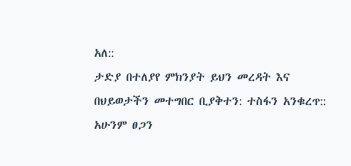አለ::
ታድያ በተለያየ ምክንያት ይህን መረዳት እና በህይወታችን መተግበር ቢያቅተን: ተስፋን አንቁረጥ:: አሁንም ፀጋን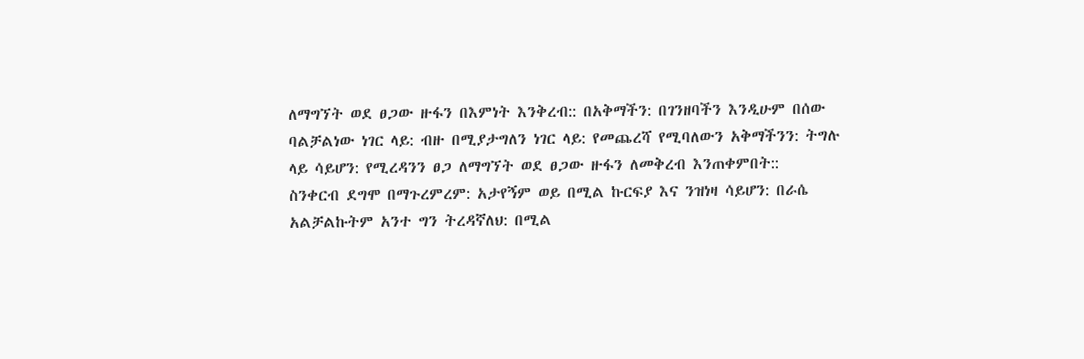ለማግኘት ወደ ፀጋው ዙፋን በእምነት እንቅረብ:: በአቅማችን: በገንዘባችን እንዲሁም በሰው ባልቻልነው ነገር ላይ: ብዙ በሚያታግለን ነገር ላይ: የመጨረሻ የሚባለውን አቅማችንን: ትግሉ ላይ ሳይሆን: የሚረዳንን ፀጋ ለማግኘት ወደ ፀጋው ዙፋን ለመቅረብ እንጠቀምበት::
ስንቀርብ ደግሞ በማጉረምረም: አታየኝም ወይ በሚል ኩርፍያ እና ንዝነዛ ሳይሆን: በራሴ አልቻልኩትም አንተ ግን ትረዳኛለህ: በሚል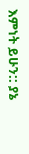እምነት ይሁን:: ያኔ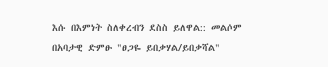እሱ በእምነት ስለቀረብን ደስስ ይለዋል:: መልሶም በአባታዊ ድምፁ "ፀጋዬ ይበቃሃል/ይበቃሻል"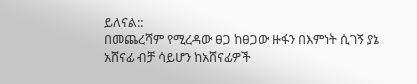ይለናል::
በመጨረሻም የሚረዳው ፀጋ ከፀጋው ዙፋን በእምነት ሲገኝ ያኔ አሸናፊ ብቻ ሳይሆን ከአሸናፊዎች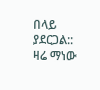በላይ ያደርጋል::
ዛሬ ማነው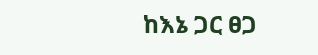ከእኔ ጋር ፀጋ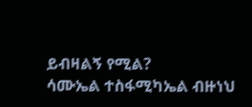ይብዛልኝ የሚል?
ሳሙኤል ተስፋሚካኤል ብዙነህ